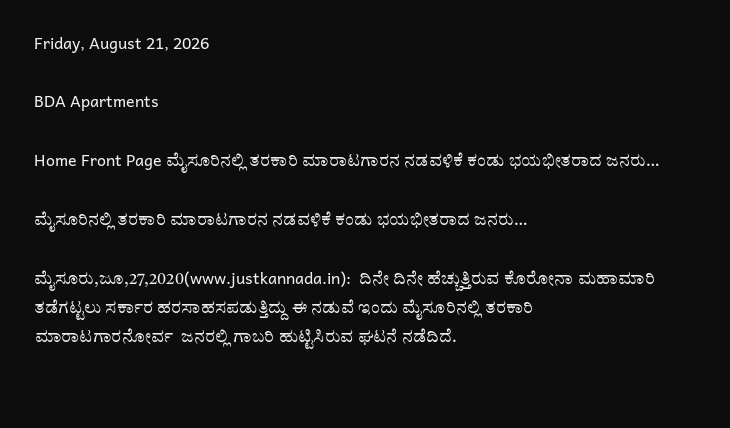Friday, August 21, 2026

BDA Apartments

Home Front Page ಮೈಸೂರಿನಲ್ಲಿ ತರಕಾರಿ ಮಾರಾಟಗಾರನ ನಡವಳಿಕೆ ಕಂಡು ಭಯಭೀತರಾದ ಜನರು…

ಮೈಸೂರಿನಲ್ಲಿ ತರಕಾರಿ ಮಾರಾಟಗಾರನ ನಡವಳಿಕೆ ಕಂಡು ಭಯಭೀತರಾದ ಜನರು…

ಮೈಸೂರು,ಜೂ,27,2020(www.justkannada.in):  ದಿನೇ ದಿನೇ ಹೆಚ್ಚುತ್ತಿರುವ ಕೊರೋನಾ ಮಹಾಮಾರಿ ತಡೆಗಟ್ಟಲು ಸರ್ಕಾರ ಹರಸಾಹಸಪಡುತ್ತಿದ್ದು ಈ ನಡುವೆ ಇಂದು ಮೈಸೂರಿನಲ್ಲಿ ತರಕಾರಿ ಮಾರಾಟಗಾರನೋರ್ವ  ಜನರಲ್ಲಿ ಗಾಬರಿ ಹುಟ್ಟಿಸಿರುವ ಘಟನೆ ನಡೆದಿದೆ.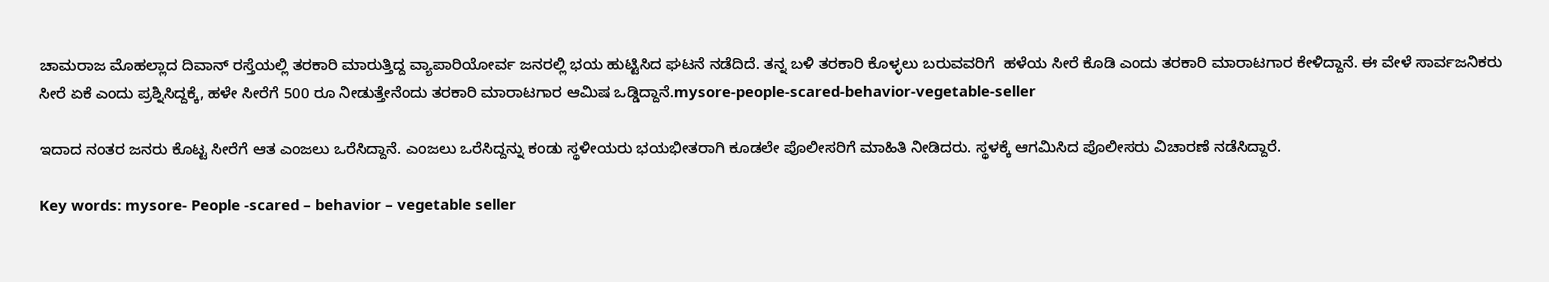ಚಾಮರಾಜ ಮೊಹಲ್ಲಾದ ದಿವಾನ್ ರಸ್ತೆಯಲ್ಲಿ ತರಕಾರಿ ಮಾರುತ್ತಿದ್ದ ವ್ಯಾಪಾರಿಯೋರ್ವ ಜನರಲ್ಲಿ ಭಯ ಹುಟ್ಟಿಸಿದ ಘಟನೆ ನಡೆದಿದೆ. ತನ್ನ ಬಳಿ ತರಕಾರಿ ಕೊಳ್ಳಲು ಬರುವವರಿಗೆ  ಹಳೆಯ ಸೀರೆ ಕೊಡಿ ಎಂದು ತರಕಾರಿ ಮಾರಾಟಗಾರ ಕೇಳಿದ್ದಾನೆ. ಈ ವೇಳೆ ಸಾರ್ವಜನಿಕರು ಸೀರೆ ಏಕೆ ಎಂದು ಪ್ರಶ್ನಿಸಿದ್ದಕ್ಕೆ, ಹಳೇ ಸೀರೆಗೆ 500 ರೂ ನೀಡುತ್ತೇನೆಂದು ತರಕಾರಿ ಮಾರಾಟಗಾರ ಆಮಿಷ ಒಡ್ಡಿದ್ದಾನೆ.mysore-people-scared-behavior-vegetable-seller

ಇದಾದ ನಂತರ ಜನರು ಕೊಟ್ಟ ಸೀರೆಗೆ ಆತ ಎಂಜಲು ಒರೆಸಿದ್ದಾನೆ. ಎಂಜಲು ಒರೆಸಿದ್ದನ್ನು ಕಂಡು ಸ್ಥಳೀಯರು ಭಯಭೀತರಾಗಿ ಕೂಡಲೇ ಪೊಲೀಸರಿಗೆ ಮಾಹಿತಿ ನೀಡಿದರು. ಸ್ಥಳಕ್ಕೆ ಆಗಮಿಸಿದ ಪೊಲೀಸರು ವಿಚಾರಣೆ ನಡೆಸಿದ್ದಾರೆ.

Key words: mysore- People -scared – behavior – vegetable seller